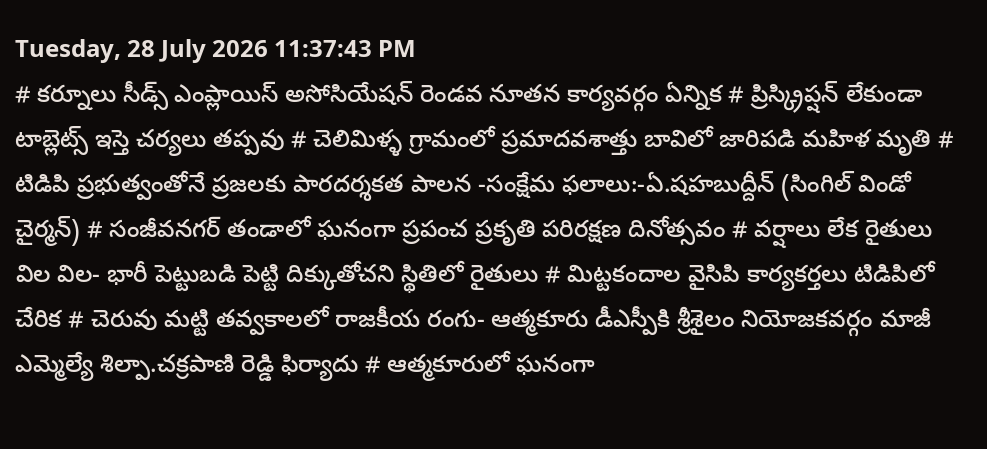Tuesday, 28 July 2026 11:37:43 PM
# కర్నూలు సీడ్స్ ఎంప్లాయిస్ అసోసియేషన్ రెండవ నూతన కార్యవర్గం ఏన్నిక # ప్రిస్క్రిప్షన్ లేకుండా టాబ్లెట్స్ ఇస్తె చర్యలు తప్పవు # చెలిమిళ్ళ గ్రామంలో ప్రమాదవశాత్తు బావిలో జారిపడి మహిళ మృతి # టిడిపి ప్రభుత్వంతోనే ప్రజలకు పారదర్శకత పాలన -సంక్షేమ ఫలాలు:-ఏ.షహబుద్దీన్ (సింగిల్ విండో చైర్మన్) # సంజీవనగర్ తండాలో ఘనంగా ప్రపంచ ప్రకృతి పరిరక్షణ దినోత్సవం # వర్షాలు లేక రైతులు విల విల- భారీ పెట్టుబడి పెట్టి దిక్కుతోచని స్థితిలో రైతులు # మిట్టకందాల వైసిపి కార్యకర్తలు టిడిపిలో చేరిక # చెరువు మట్టి తవ్వకాలలో రాజకీయ రంగు- ఆత్మకూరు డీఎస్పీకి శ్రీశైలం నియోజకవర్గం మాజీ ఎమ్మెల్యే శిల్పా.చక్రపాణి రెడ్డి ఫిర్యాదు # ఆత్మకూరులో ఘనంగా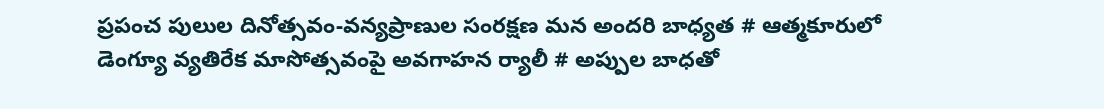ప్రపంచ పులుల దినోత్సవం-వన్యప్రాణుల సంరక్షణ మన అందరి బాధ్యత # ఆత్మకూరులో డెంగ్యూ వ్యతిరేక మాసోత్సవంపై అవగాహన ర్యాలీ # అప్పుల బాధతో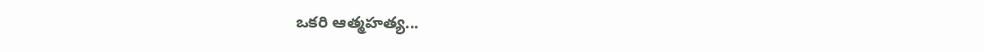ఒకరి ఆత్మహత్య...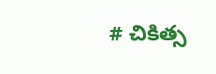# చికిత్స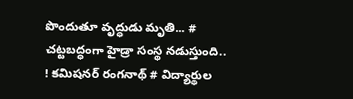పొందుతూ వృద్ధుడు మృతి... # చట్టబద్ధంగా హైడ్రా సంస్థ నడుస్తుంది.. ! కమిషనర్ రంగనాథ్‌ # విద్యార్థుల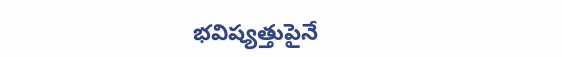భవిష్యత్తుపైనే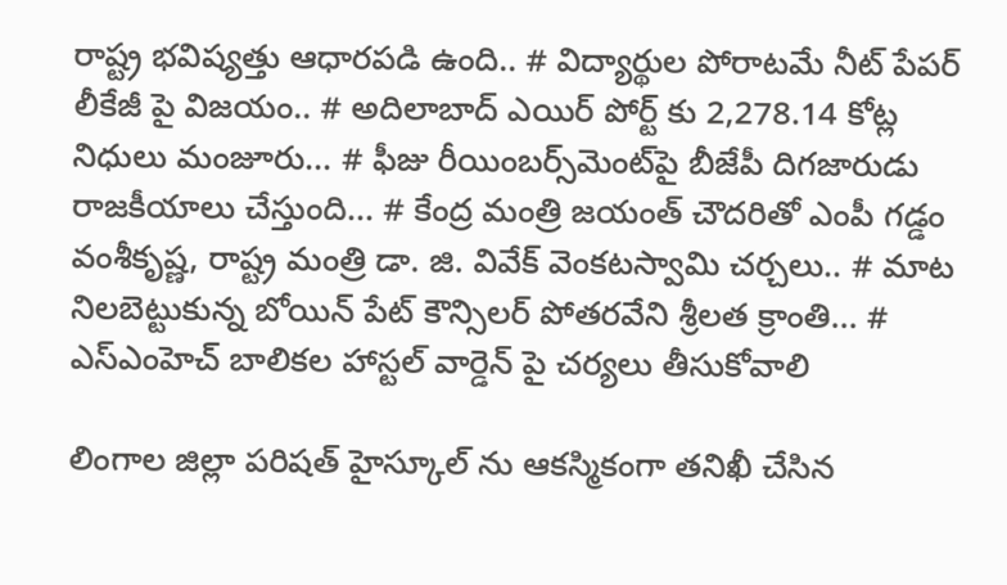రాష్ట్ర భవిష్యత్తు ఆధారపడి ఉంది.. # విద్యార్థుల పోరాటమే నీట్ పేపర్ లీకేజీ పై విజయం.. # అదిలాబాద్ ఎయిర్ పోర్ట్ కు 2,278.14 కోట్ల నిధులు మంజూరు... # ఫీజు రీయింబర్స్‌‌‌‌‌‌‌‌మెంట్‌‌‌‌‌‌‌‌పై బీజేపీ దిగజారుడు రాజకీయాలు చేస్తుంది... # కేంద్ర మంత్రి జయంత్ చౌదరితో ఎంపీ గడ్డం వంశీకృష్ణ, రాష్ట్ర మంత్రి డా. జి. వివేక్ వెంకటస్వామి చర్చలు.. # మాట నిలబెట్టుకున్న బోయిన్ పేట్ కౌన్సిలర్ పోతరవేని శ్రీలత క్రాంతి... # ఎస్ఎంహెచ్ బాలికల హాస్టల్ వార్డెన్ పై చర్యలు తీసుకోవాలి

లింగాల జిల్లా పరిషత్ హైస్కూల్ ను ఆకస్మికంగా తనిఖీ చేసిన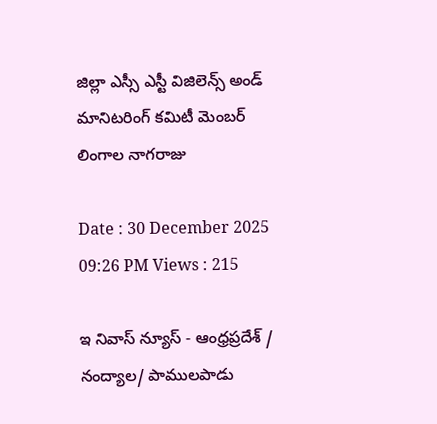జిల్లా ఎస్సీ ఎస్టీ విజిలెన్స్ అండ్ మానిటరింగ్ కమిటీ మెంబర్ లింగాల నాగరాజు

Date : 30 December 2025 09:26 PM Views : 215

ఇ నివాస్ న్యూస్ - ఆంధ్రప్రదేశ్ / నంద్యాల/ పాములపాడు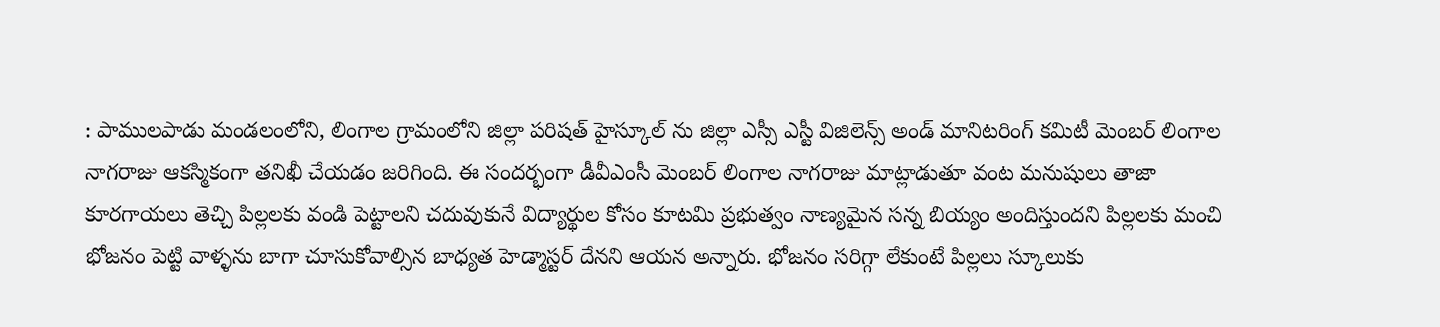: పాములపాడు మండలంలోని, లింగాల గ్రామంలోని జిల్లా పరిషత్ హైస్కూల్ ను జిల్లా ఎస్సీ ఎస్టీ విజిలెన్స్ అండ్ మానిటరింగ్ కమిటీ మెంబర్ లింగాల నాగరాజు ఆకస్మికంగా తనిఖీ చేయడం జరిగింది. ఈ సందర్భంగా డీవీఎంసీ మెంబర్ లింగాల నాగరాజు మాట్లాడుతూ వంట మనుషులు తాజా కూరగాయలు తెచ్చి పిల్లలకు వండి పెట్టాలని చదువుకునే విద్యార్థుల కోసం కూటమి ప్రభుత్వం నాణ్యమైన సన్న బియ్యం అందిస్తుందని పిల్లలకు మంచి భోజనం పెట్టి వాళ్ళను బాగా చూసుకోవాల్సిన బాధ్యత హెడ్మాస్టర్ దేనని ఆయన అన్నారు. భోజనం సరిగ్గా లేకుంటే పిల్లలు స్కూలుకు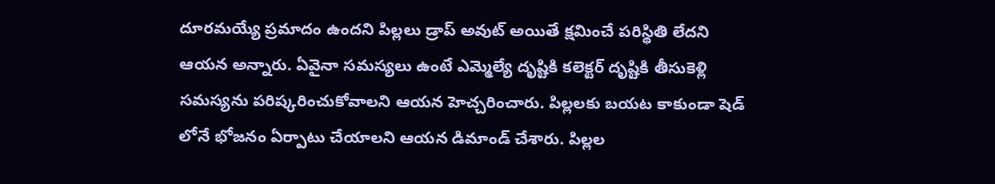దూరమయ్యే ప్రమాదం ఉందని పిల్లలు డ్రాప్ అవుట్ అయితే క్షమించే పరిస్థితి లేదని ఆయన అన్నారు. ఏవైనా సమస్యలు ఉంటే ఎమ్మెల్యే దృష్టికి కలెక్టర్ దృష్టికి తీసుకెళ్లి సమస్యను పరిష్కరించుకోవాలని ఆయన హెచ్చరించారు. పిల్లలకు బయట కాకుండా షెడ్ లోనే భోజనం ఏర్పాటు చేయాలని ఆయన డిమాండ్ చేశారు. పిల్లల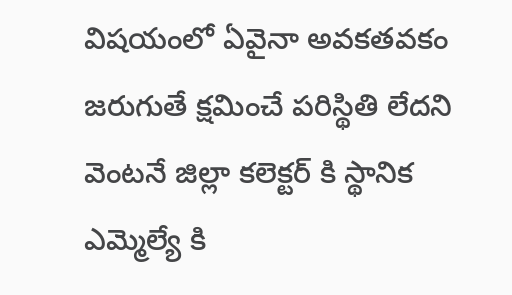విషయంలో ఏవైనా అవకతవకం జరుగుతే క్షమించే పరిస్థితి లేదని వెంటనే జిల్లా కలెక్టర్ కి స్థానిక ఎమ్మెల్యే కి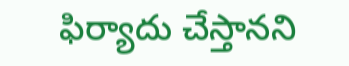ఫిర్యాదు చేస్తానని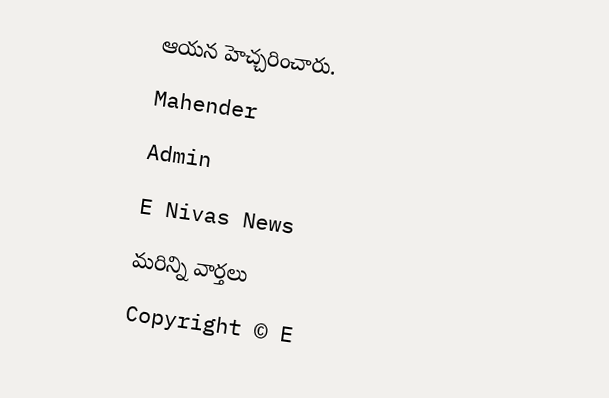ఆయన హెచ్చరించారు.

Mahender

Admin

E Nivas News

మరిన్ని వార్తలు

Copyright © E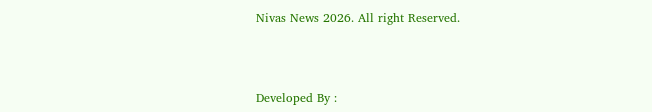Nivas News 2026. All right Reserved.



Developed By :